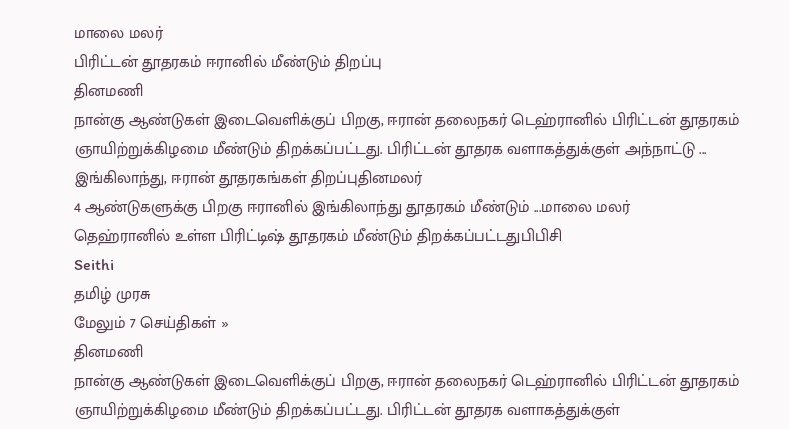மாலை மலர்
பிரிட்டன் தூதரகம் ஈரானில் மீண்டும் திறப்பு
தினமணி
நான்கு ஆண்டுகள் இடைவெளிக்குப் பிறகு, ஈரான் தலைநகர் டெஹ்ரானில் பிரிட்டன் தூதரகம் ஞாயிற்றுக்கிழமை மீண்டும் திறக்கப்பட்டது. பிரிட்டன் தூதரக வளாகத்துக்குள் அந்நாட்டு ...
இங்கிலாந்து, ஈரான் தூதரகங்கள் திறப்புதினமலர்
4 ஆண்டுகளுக்கு பிறகு ஈரானில் இங்கிலாந்து தூதரகம் மீண்டும் ...மாலை மலர்
தெஹ்ரானில் உள்ள பிரிட்டிஷ் தூதரகம் மீண்டும் திறக்கப்பட்டதுபிபிசி
Seithi
தமிழ் முரசு
மேலும் 7 செய்திகள் »
தினமணி
நான்கு ஆண்டுகள் இடைவெளிக்குப் பிறகு, ஈரான் தலைநகர் டெஹ்ரானில் பிரிட்டன் தூதரகம் ஞாயிற்றுக்கிழமை மீண்டும் திறக்கப்பட்டது. பிரிட்டன் தூதரக வளாகத்துக்குள்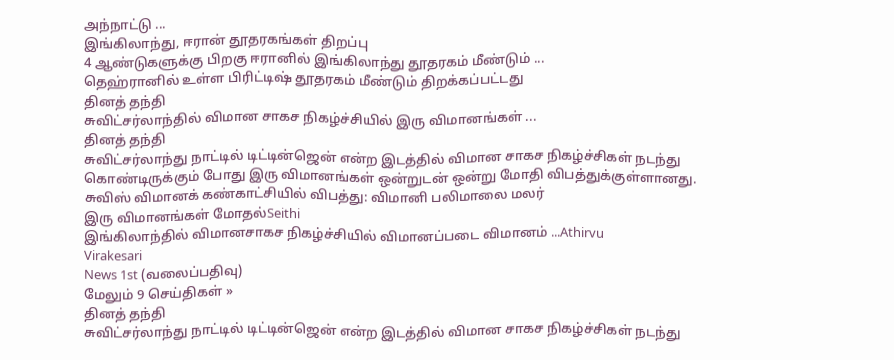அந்நாட்டு ...
இங்கிலாந்து, ஈரான் தூதரகங்கள் திறப்பு
4 ஆண்டுகளுக்கு பிறகு ஈரானில் இங்கிலாந்து தூதரகம் மீண்டும் ...
தெஹ்ரானில் உள்ள பிரிட்டிஷ் தூதரகம் மீண்டும் திறக்கப்பட்டது
தினத் தந்தி
சுவிட்சர்லாந்தில் விமான சாகச நிகழ்ச்சியில் இரு விமானங்கள் ...
தினத் தந்தி
சுவிட்சர்லாந்து நாட்டில் டிட்டின்ஜென் என்ற இடத்தில் விமான சாகச நிகழ்ச்சிகள் நடந்து கொண்டிருக்கும் போது இரு விமானங்கள் ஒன்றுடன் ஒன்று மோதி விபத்துக்குள்ளானது.
சுவிஸ் விமானக் கண்காட்சியில் விபத்து: விமானி பலிமாலை மலர்
இரு விமானங்கள் மோதல்Seithi
இங்கிலாந்தில் விமானசாகச நிகழ்ச்சியில் விமானப்படை விமானம் ...Athirvu
Virakesari
News 1st (வலைப்பதிவு)
மேலும் 9 செய்திகள் »
தினத் தந்தி
சுவிட்சர்லாந்து நாட்டில் டிட்டின்ஜென் என்ற இடத்தில் விமான சாகச நிகழ்ச்சிகள் நடந்து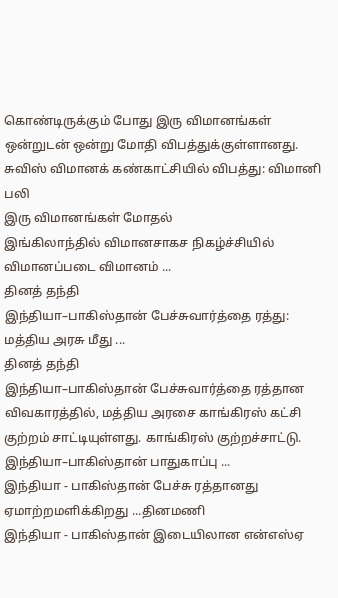கொண்டிருக்கும் போது இரு விமானங்கள் ஒன்றுடன் ஒன்று மோதி விபத்துக்குள்ளானது.
சுவிஸ் விமானக் கண்காட்சியில் விபத்து: விமானி பலி
இரு விமானங்கள் மோதல்
இங்கிலாந்தில் விமானசாகச நிகழ்ச்சியில் விமானப்படை விமானம் ...
தினத் தந்தி
இந்தியா–பாகிஸ்தான் பேச்சுவார்த்தை ரத்து: மத்திய அரசு மீது ...
தினத் தந்தி
இந்தியா–பாகிஸ்தான் பேச்சுவார்த்தை ரத்தான விவகாரத்தில், மத்திய அரசை காங்கிரஸ் கட்சி குற்றம் சாட்டியுள்ளது. காங்கிரஸ் குற்றச்சாட்டு. இந்தியா–பாகிஸ்தான் பாதுகாப்பு ...
இந்தியா - பாகிஸ்தான் பேச்சு ரத்தானது ஏமாற்றமளிக்கிறது ...தினமணி
இந்தியா - பாகிஸ்தான் இடையிலான என்எஸ்ஏ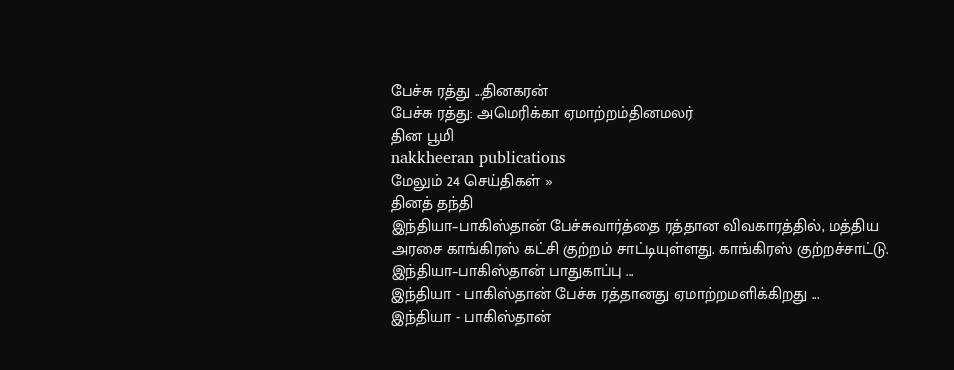பேச்சு ரத்து ...தினகரன்
பேச்சு ரத்து: அமெரிக்கா ஏமாற்றம்தினமலர்
தின பூமி
nakkheeran publications
மேலும் 24 செய்திகள் »
தினத் தந்தி
இந்தியா–பாகிஸ்தான் பேச்சுவார்த்தை ரத்தான விவகாரத்தில், மத்திய அரசை காங்கிரஸ் கட்சி குற்றம் சாட்டியுள்ளது. காங்கிரஸ் குற்றச்சாட்டு. இந்தியா–பாகிஸ்தான் பாதுகாப்பு ...
இந்தியா - பாகிஸ்தான் பேச்சு ரத்தானது ஏமாற்றமளிக்கிறது ...
இந்தியா - பாகிஸ்தான்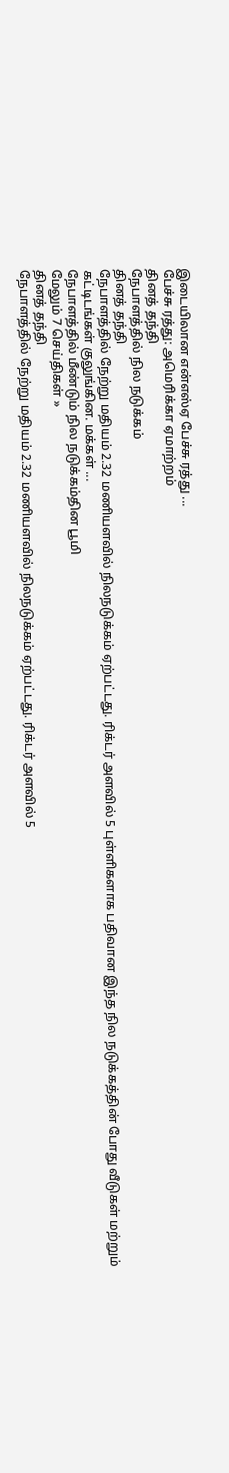இடையிலான என்எஸ்ஏ பேச்சு ரத்து ...
பேச்சு ரத்து: அமெரிக்கா ஏமாற்றம்
தினத் தந்தி
நேபாளத்தில் நில நடுக்கம்
தினத் தந்தி
நேபாளத்தில் நேற்று மதியம் 2.32 மணியளவில் நிலநடுக்கம் ஏற்பட்டது. ரிக்டர் அளவில் 5 புள்ளிகளாக பதிவான இந்த நில நடுக்கத்தின் போது வீடுகள் மற்றும் கட்டிடங்கள் குலுங்கின. மக்கள் ...
நேபாளத்தில் மீண்டும் நில நடுக்கம்தின பூமி
மேலும் 7 செய்திகள் »
தினத் தந்தி
நேபாளத்தில் நேற்று மதியம் 2.32 மணியளவில் நிலநடுக்கம் ஏற்பட்டது. ரிக்டர் அளவில் 5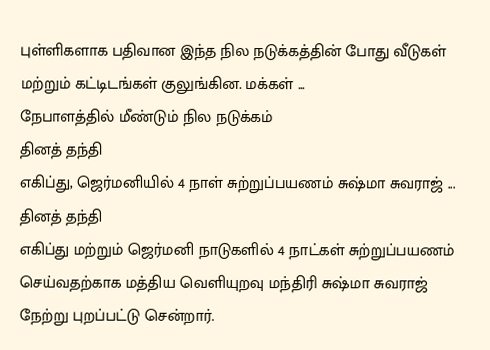புள்ளிகளாக பதிவான இந்த நில நடுக்கத்தின் போது வீடுகள் மற்றும் கட்டிடங்கள் குலுங்கின. மக்கள் ...
நேபாளத்தில் மீண்டும் நில நடுக்கம்
தினத் தந்தி
எகிப்து, ஜெர்மனியில் 4 நாள் சுற்றுப்பயணம் சுஷ்மா சுவராஜ் ...
தினத் தந்தி
எகிப்து மற்றும் ஜெர்மனி நாடுகளில் 4 நாட்கள் சுற்றுப்பயணம் செய்வதற்காக மத்திய வெளியுறவு மந்திரி சுஷ்மா சுவராஜ் நேற்று புறப்பட்டு சென்றார்.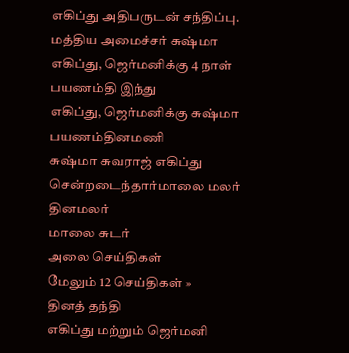எகிப்து அதிபருடன் சந்திப்பு.
மத்திய அமைச்சர் சுஷ்மா எகிப்து, ஜெர்மனிக்கு 4 நாள் பயணம்தி இந்து
எகிப்து, ஜெர்மனிக்கு சுஷ்மா பயணம்தினமணி
சுஷ்மா சுவராஜ் எகிப்து சென்றடைந்தார்மாலை மலர்
தினமலர்
மாலை சுடர்
அலை செய்திகள்
மேலும் 12 செய்திகள் »
தினத் தந்தி
எகிப்து மற்றும் ஜெர்மனி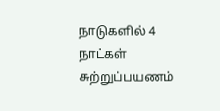நாடுகளில் 4 நாட்கள் சுற்றுப்பயணம்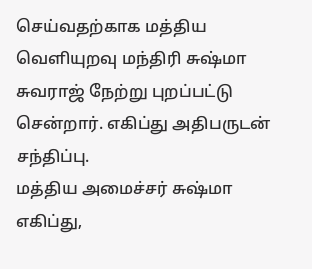செய்வதற்காக மத்திய வெளியுறவு மந்திரி சுஷ்மா சுவராஜ் நேற்று புறப்பட்டு சென்றார். எகிப்து அதிபருடன் சந்திப்பு.
மத்திய அமைச்சர் சுஷ்மா எகிப்து,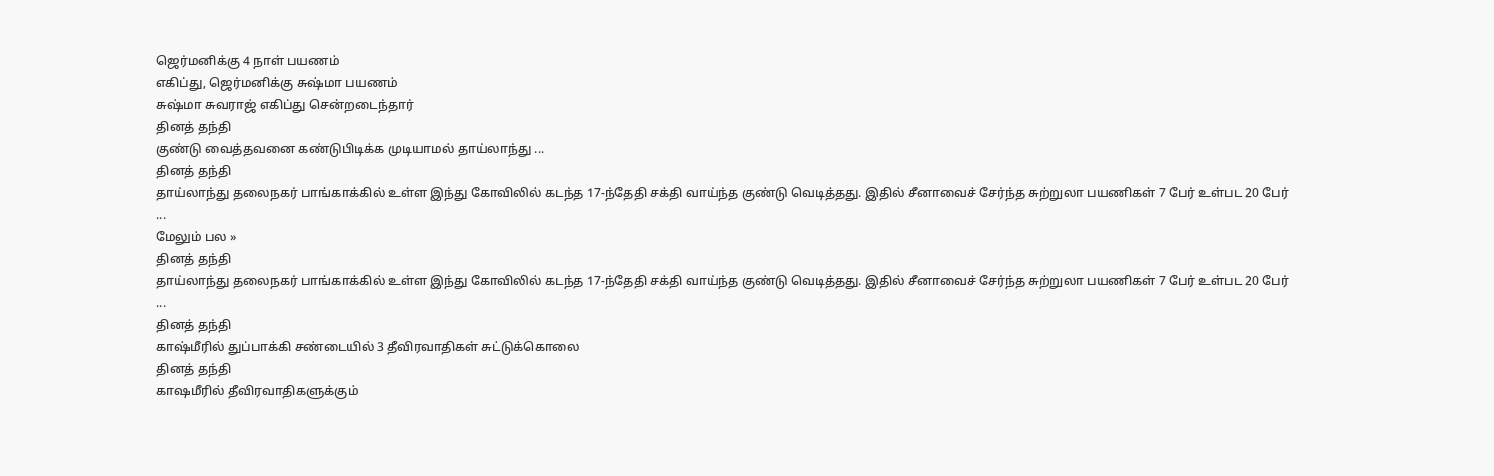ஜெர்மனிக்கு 4 நாள் பயணம்
எகிப்து, ஜெர்மனிக்கு சுஷ்மா பயணம்
சுஷ்மா சுவராஜ் எகிப்து சென்றடைந்தார்
தினத் தந்தி
குண்டு வைத்தவனை கண்டுபிடிக்க முடியாமல் தாய்லாந்து ...
தினத் தந்தி
தாய்லாந்து தலைநகர் பாங்காக்கில் உள்ள இந்து கோவிலில் கடந்த 17-ந்தேதி சக்தி வாய்ந்த குண்டு வெடித்தது. இதில் சீனாவைச் சேர்ந்த சுற்றுலா பயணிகள் 7 பேர் உள்பட 20 பேர் ...
மேலும் பல »
தினத் தந்தி
தாய்லாந்து தலைநகர் பாங்காக்கில் உள்ள இந்து கோவிலில் கடந்த 17-ந்தேதி சக்தி வாய்ந்த குண்டு வெடித்தது. இதில் சீனாவைச் சேர்ந்த சுற்றுலா பயணிகள் 7 பேர் உள்பட 20 பேர் ...
தினத் தந்தி
காஷ்மீரில் துப்பாக்கி சண்டையில் 3 தீவிரவாதிகள் சுட்டுக்கொலை
தினத் தந்தி
காஷமீரில் தீவிரவாதிகளுக்கும்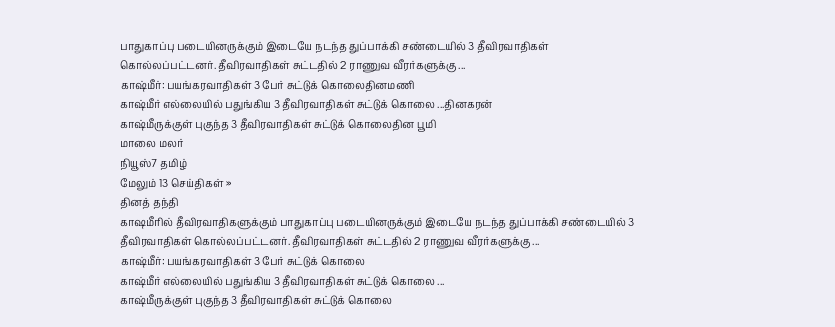பாதுகாப்பு படையினருக்கும் இடையே நடந்த துப்பாக்கி சண்டையில் 3 தீவிரவாதிகள் கொல்லப்பட்டனர். தீவிரவாதிகள் சுட்டதில் 2 ராணுவ வீரர்களுக்கு ...
காஷ்மீர்: பயங்கரவாதிகள் 3 பேர் சுட்டுக் கொலைதினமணி
காஷ்மீர் எல்லையில் பதுங்கிய 3 தீவிரவாதிகள் சுட்டுக் கொலை ...தினகரன்
காஷ்மீருக்குள் புகுந்த 3 தீவிரவாதிகள் சுட்டுக் கொலைதின பூமி
மாலை மலர்
நியூஸ்7 தமிழ்
மேலும் 13 செய்திகள் »
தினத் தந்தி
காஷமீரில் தீவிரவாதிகளுக்கும் பாதுகாப்பு படையினருக்கும் இடையே நடந்த துப்பாக்கி சண்டையில் 3 தீவிரவாதிகள் கொல்லப்பட்டனர். தீவிரவாதிகள் சுட்டதில் 2 ராணுவ வீரர்களுக்கு ...
காஷ்மீர்: பயங்கரவாதிகள் 3 பேர் சுட்டுக் கொலை
காஷ்மீர் எல்லையில் பதுங்கிய 3 தீவிரவாதிகள் சுட்டுக் கொலை ...
காஷ்மீருக்குள் புகுந்த 3 தீவிரவாதிகள் சுட்டுக் கொலை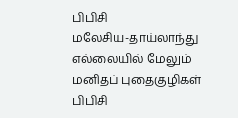பிபிசி
மலேசிய-தாய்லாந்து எல்லையில் மேலும் மனிதப் புதைகுழிகள்
பிபிசி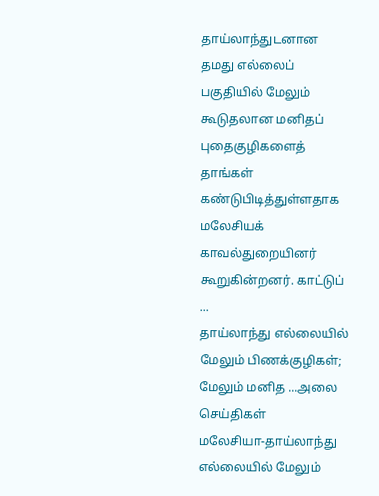தாய்லாந்துடனான தமது எல்லைப் பகுதியில் மேலும் கூடுதலான மனிதப் புதைகுழிகளைத் தாங்கள் கண்டுபிடித்துள்ளதாக மலேசியக் காவல்துறையினர் கூறுகின்றனர். காட்டுப் ...
தாய்லாந்து எல்லையில் மேலும் பிணக்குழிகள்; மேலும் மனித ...அலை செய்திகள்
மலேசியா-தாய்லாந்து எல்லையில் மேலும்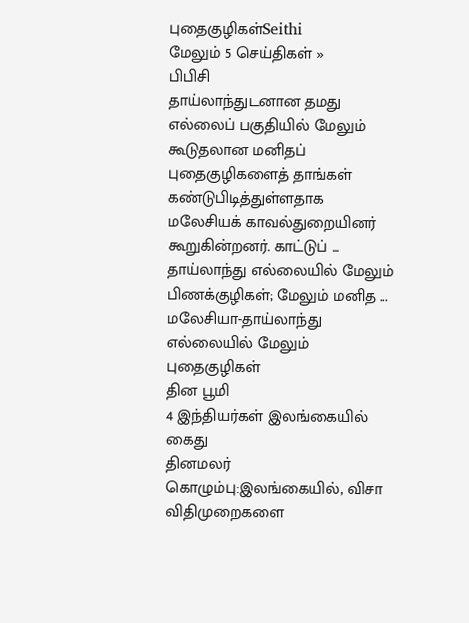புதைகுழிகள்Seithi
மேலும் 5 செய்திகள் »
பிபிசி
தாய்லாந்துடனான தமது எல்லைப் பகுதியில் மேலும் கூடுதலான மனிதப் புதைகுழிகளைத் தாங்கள் கண்டுபிடித்துள்ளதாக மலேசியக் காவல்துறையினர் கூறுகின்றனர். காட்டுப் ...
தாய்லாந்து எல்லையில் மேலும் பிணக்குழிகள்; மேலும் மனித ...
மலேசியா-தாய்லாந்து எல்லையில் மேலும் புதைகுழிகள்
தின பூமி
4 இந்தியர்கள் இலங்கையில் கைது
தினமலர்
கொழும்பு:இலங்கையில், விசா விதிமுறைகளை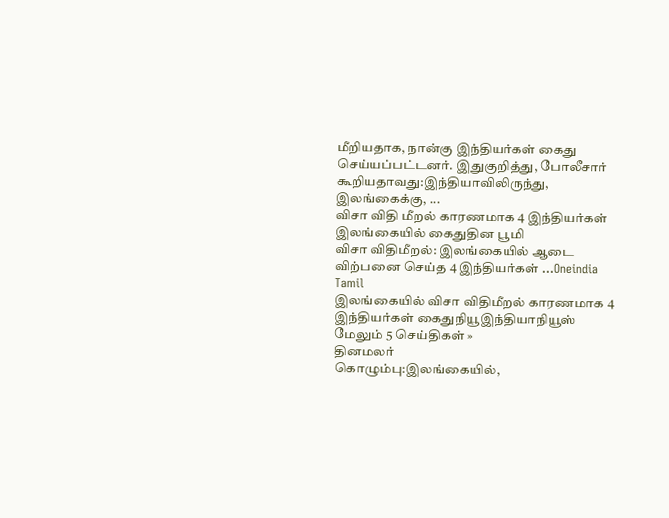மீறியதாக, நான்கு இந்தியர்கள் கைது செய்யப்பட்டனர். இதுகுறித்து, போலீசார் கூறியதாவது:இந்தியாவிலிருந்து, இலங்கைக்கு, ...
விசா விதி மீறல் காரணமாக 4 இந்தியர்கள் இலங்கையில் கைதுதின பூமி
விசா விதிமீறல்: இலங்கையில் ஆடை விற்பனை செய்த 4 இந்தியர்கள் ...Oneindia Tamil
இலங்கையில் விசா விதிமீறல் காரணமாக 4 இந்தியர்கள் கைதுநியூஇந்தியாநியூஸ்
மேலும் 5 செய்திகள் »
தினமலர்
கொழும்பு:இலங்கையில்,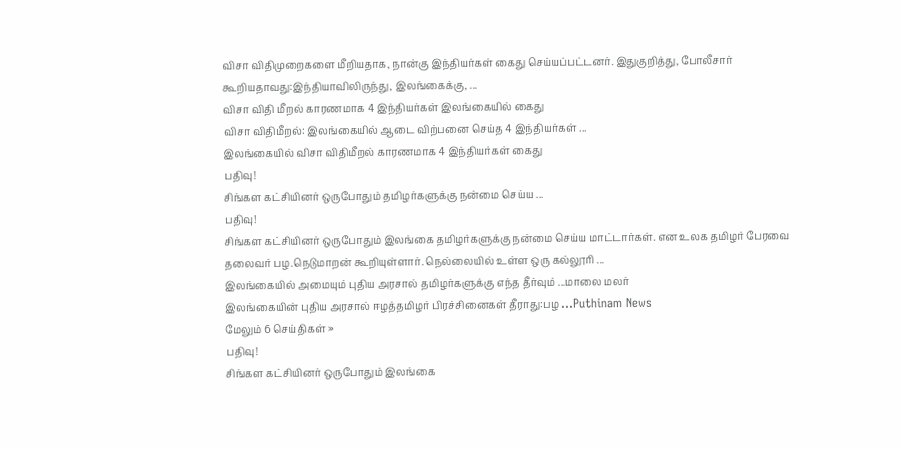விசா விதிமுறைகளை மீறியதாக, நான்கு இந்தியர்கள் கைது செய்யப்பட்டனர். இதுகுறித்து, போலீசார் கூறியதாவது:இந்தியாவிலிருந்து, இலங்கைக்கு, ...
விசா விதி மீறல் காரணமாக 4 இந்தியர்கள் இலங்கையில் கைது
விசா விதிமீறல்: இலங்கையில் ஆடை விற்பனை செய்த 4 இந்தியர்கள் ...
இலங்கையில் விசா விதிமீறல் காரணமாக 4 இந்தியர்கள் கைது
பதிவு!
சிங்கள கட்சியினர் ஒருபோதும் தமிழர்களுக்கு நன்மை செய்ய ...
பதிவு!
சிங்கள கட்சியினர் ஒருபோதும் இலங்கை தமிழர்களுக்கு நன்மை செய்ய மாட்டார்கள். என உலக தமிழர் பேரவை தலைவர் பழ.நெடுமாறன் கூறியுள்ளார். நெல்லையில் உள்ள ஒரு கல்லூரி ...
இலங்கையில் அமையும் புதிய அரசால் தமிழர்களுக்கு எந்த தீர்வும் ...மாலை மலர்
இலங்கையின் புதிய அரசால் ஈழத்தமிழர் பிரச்சினைகள் தீராது:பழ ...Puthinam News
மேலும் 6 செய்திகள் »
பதிவு!
சிங்கள கட்சியினர் ஒருபோதும் இலங்கை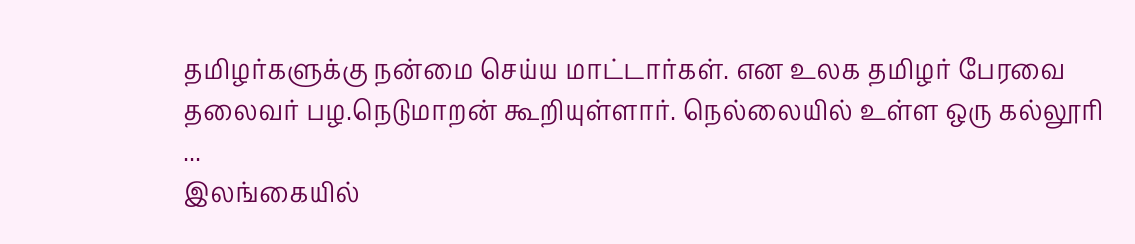தமிழர்களுக்கு நன்மை செய்ய மாட்டார்கள். என உலக தமிழர் பேரவை தலைவர் பழ.நெடுமாறன் கூறியுள்ளார். நெல்லையில் உள்ள ஒரு கல்லூரி ...
இலங்கையில்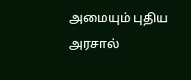அமையும் புதிய அரசால்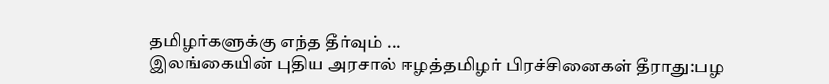தமிழர்களுக்கு எந்த தீர்வும் ...
இலங்கையின் புதிய அரசால் ஈழத்தமிழர் பிரச்சினைகள் தீராது:பழ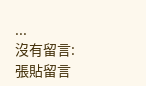...
沒有留言:
張貼留言